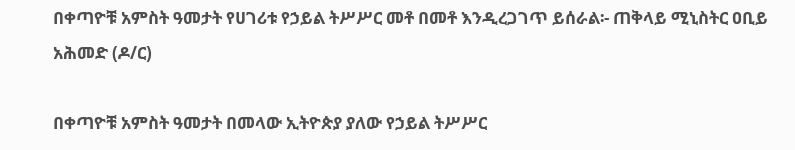በቀጣዮቹ አምስት ዓመታት የሀገሪቱ የኃይል ትሥሥር መቶ በመቶ እንዲረጋገጥ ይሰራል፡- ጠቅላይ ሚኒስትር ዐቢይ አሕመድ (ዶ/ር)

በቀጣዮቹ አምስት ዓመታት በመላው ኢትዮጵያ ያለው የኃይል ትሥሥር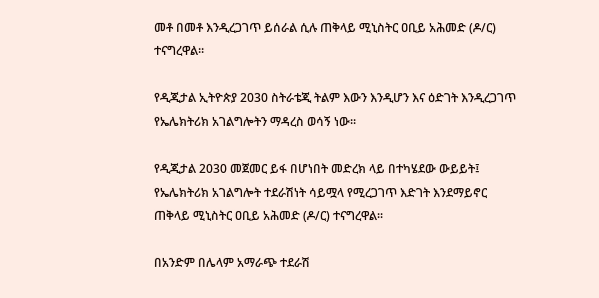መቶ በመቶ እንዲረጋገጥ ይሰራል ሲሉ ጠቅላይ ሚኒስትር ዐቢይ አሕመድ (ዶ/ር) ተናግረዋል፡፡

የዲጂታል ኢትዮጵያ 2030 ስትራቴጂ ትልም እውን እንዲሆን እና ዕድገት እንዲረጋገጥ የኤሌክትሪክ አገልግሎትን ማዳረስ ወሳኝ ነው፡፡

የዲጂታል 2030 መጀመር ይፋ በሆነበት መድረክ ላይ በተካሄደው ውይይት፤ የኤሌክትሪክ አገልግሎት ተደራሽነት ሳይሟላ የሚረጋገጥ እድገት እንደማይኖር ጠቅላይ ሚኒስትር ዐቢይ አሕመድ (ዶ/ር) ተናግረዋል፡፡

በአንድም በሌላም አማራጭ ተደራሽ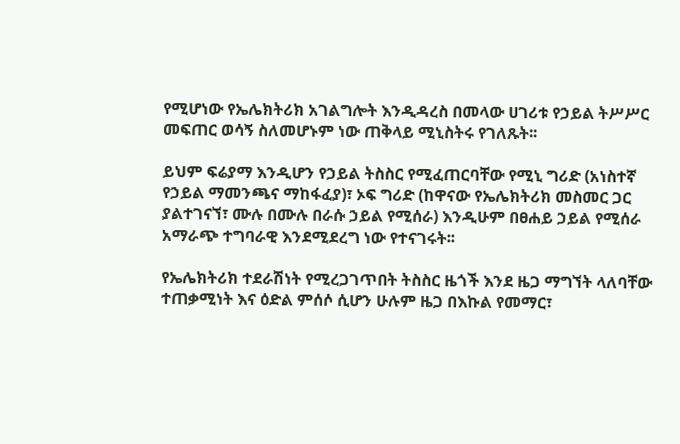የሚሆነው የኤሌክትሪክ አገልግሎት እንዲዳረስ በመላው ሀገሪቱ የኃይል ትሥሥር መፍጠር ወሳኝ ስለመሆኑም ነው ጠቅላይ ሚኒስትሩ የገለጹት፡፡

ይህም ፍሬያማ እንዲሆን የኃይል ትስስር የሚፈጠርባቸው የሚኒ ግሪድ (አነስተኛ የኃይል ማመንጫና ማከፋፈያ)፣ ኦፍ ግሪድ (ከዋናው የኤሌክትሪክ መስመር ጋር ያልተገናኘ፣ ሙሉ በሙሉ በራሱ ኃይል የሚሰራ) እንዲሁም በፀሐይ ኃይል የሚሰራ አማራጭ ተግባራዊ እንደሚደረግ ነው የተናገሩት፡፡

የኤሌክትሪክ ተደራሽነት የሚረጋገጥበት ትስስር ዜጎች እንደ ዜጋ ማግኘት ላለባቸው ተጠቃሚነት እና ዕድል ምሰሶ ሲሆን ሁሉም ዜጋ በእኩል የመማር፣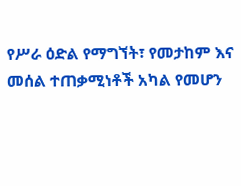የሥራ ዕድል የማግኘት፣ የመታከም እና መሰል ተጠቃሚነቶች አካል የመሆን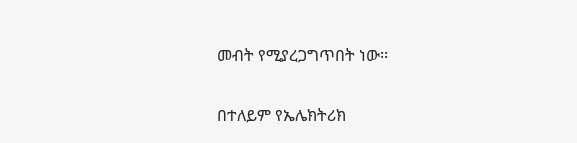መብት የሚያረጋግጥበት ነው፡፡

በተለይም የኤሌክትሪክ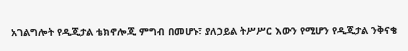አገልግሎት የዲጂታል ቴክኖሎጂ ምግብ በመሆኑ፣ ያለኃይል ትሥሥር እውን የሚሆን የዲጂታል ንቅናቄ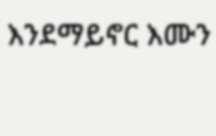እንደማይኖር እሙን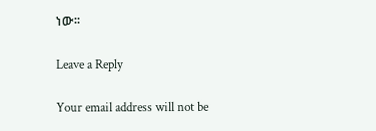ነው፡፡

Leave a Reply

Your email address will not be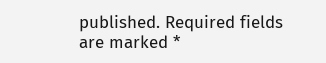published. Required fields are marked *